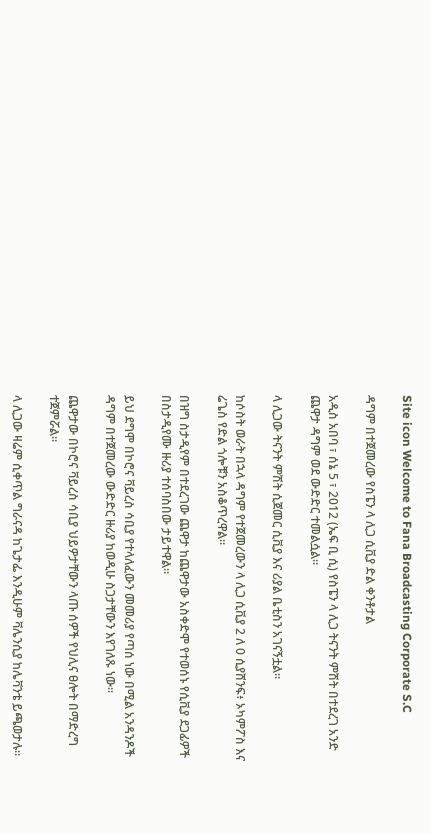Site icon Welcome to Fana Broadcasting Corporate S.C

ዳግም በተጀመረው የስፔን ላ ሊጋ ሲቪያ ድል ቀንቶታል

አዲስ አበባ ፣ ሰኔ 5 ፣ 2012 (ኤፍ ቢ ሲ) የስፔን ላ ሊጋ ትናንት ምሽት በተደረገ አንድ ጨዋታ ዳግም ወደ ውድድር ተመልሷል።

ላ ሊጋው ትናንት ምሽት ሲጀመር ሲቪያ እና ሪያል ቤቲስን አገናኝቷል።

ከሶስት ወራት በኋላ ዳግም የተጀመረውን ላ ሊጋ ሲቪያ 2 ለ 0 ሲያሸንፍ፥ ኦካምፖስ እና ሬጌስ የድል ጎሎቹን አስቆጥረዋል።

በዝግ ስታዲየም በተደረገው ጨዋታ ከጨዋታው አስቀድሞ የተወሰኑ የሲቪያ ደጋፊዎች በስታዲየሙ ዙሪያ ተሰባስበው ታይተዋል።

ይህ ደግሞ በኮሮና ቫይረስ ሳቢያ የተላለፈውን መመሪያ የጣሰ ነው በሚል አንዳንዶች ዳግም በተጀመረው ውድድር ዙሪያ ከወዲሁ ስጋታቸውን እየገለጹ ነው።

ጨዋታው በኮሮና ቫይረስ ሳቢያ ህይዎታቸውን ላጡ ሰዎች የህሊና ፀሎት በማድረግ ተጀምሯል።

ላ ሊጋው ዛሬም ሲቀጥል ግራናዳ ከጌታፌ እንዲሁም ቫሌንሲያ ከሌቫንቴ ይጫወታሉ።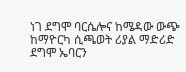ነገ ደግሞ ባርሴሎና ከሜዳው ውጭ ከማዮርካ ሲጫወት ሪያል ማድሪድ ደግሞ ኤባርን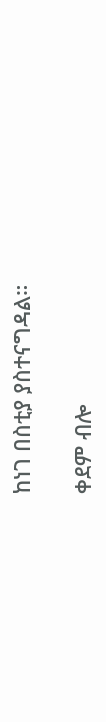ከነገ በስቲያ ያስተናግዳል።

ቀደም ብሎ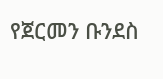የጀርመን ቡንደስ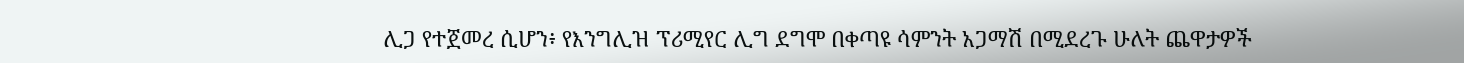ሊጋ የተጀመረ ሲሆን፥ የእንግሊዝ ፕሪሚየር ሊግ ደግሞ በቀጣዩ ሳምንት አጋማሽ በሚደረጉ ሁለት ጨዋታዎች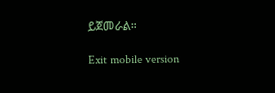ይጀመራል።

Exit mobile version